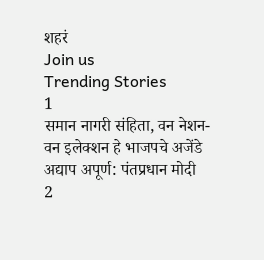शहरं
Join us
Trending Stories
1
समान नागरी संहिता, वन नेशन-वन इलेक्शन हे भाजपचे अजेंडे अद्याप अपूर्ण: पंतप्रधान मोदी
2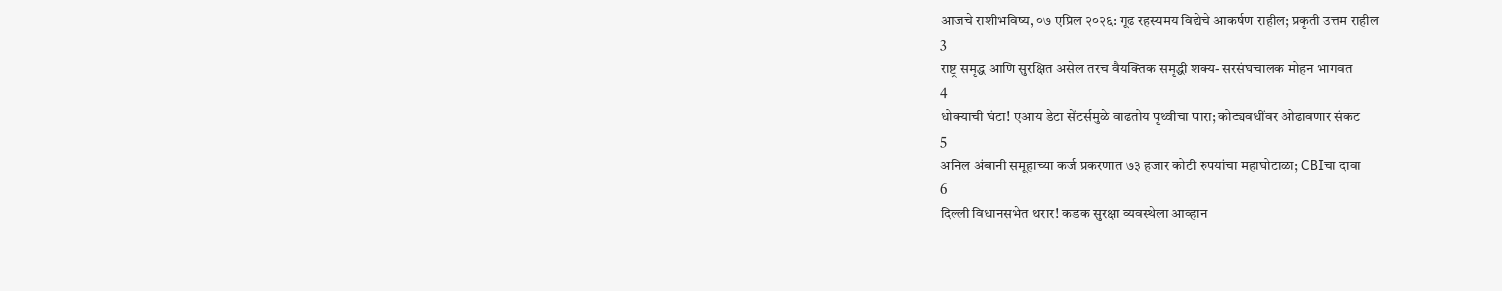आजचे राशीभविष्य, ०७ एप्रिल २०२६: गूढ रहस्यमय विद्येचे आकर्षण राहील; प्रकृती उत्तम राहील
3
राष्ट्र समृद्ध आणि सुरक्षित असेल तरच वैयक्तिक समृद्धी शक्य- सरसंघचालक मोहन भागवत
4
धोक्याची घंटा! एआय डेटा सेंटर्समुळे वाढतोय पृथ्वीचा पारा; कोट्यवधींवर ओढावणार संकट
5
अनिल अंबानी समूहाच्या कर्ज प्रकरणात ७३ हजार कोटी रुपयांचा महाघोटाळा; CBIचा दावा
6
दिल्ली विधानसभेत थरार! कडक सुरक्षा व्यवस्थेला आव्हान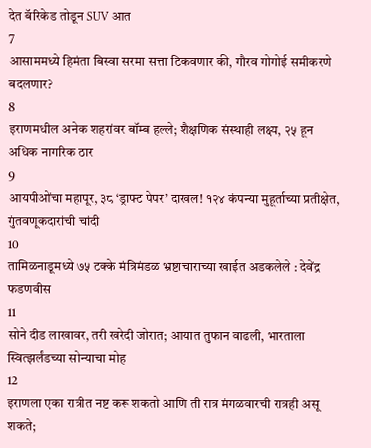देत बॅरिकेड तोडून SUV आत
7
आसाममध्ये हिमंता बिस्वा सरमा सत्ता टिकवणार की, गौरव गोगोई समीकरणे बदलणार?
8
इराणमधील अनेक शहरांवर बॉम्ब हल्ले; शैक्षणिक संस्थाही लक्ष्य, २५ हून अधिक नागरिक ठार
9
आयपीओंचा महापूर, ३८ ‘ड्राफ्ट पेपर’ दाखल! १२४ कंपन्या मुहूर्ताच्या प्रतीक्षेत, गुंतवणूकदारांची चांदी
10
तामिळनाडूमध्ये ७५ टक्के मंत्रिमंडळ भ्रष्टाचाराच्या खाईत अडकलेले : देवेंद्र फडणवीस
11
सोने दीड लाखावर, तरी खरेदी जोरात; आयात तुफान वाढली, भारताला स्वित्झर्लंडच्या सोन्याचा मोह
12
इराणला एका रात्रीत नष्ट करू शकतो आणि ती रात्र मंगळवारची रात्रही असू शकते;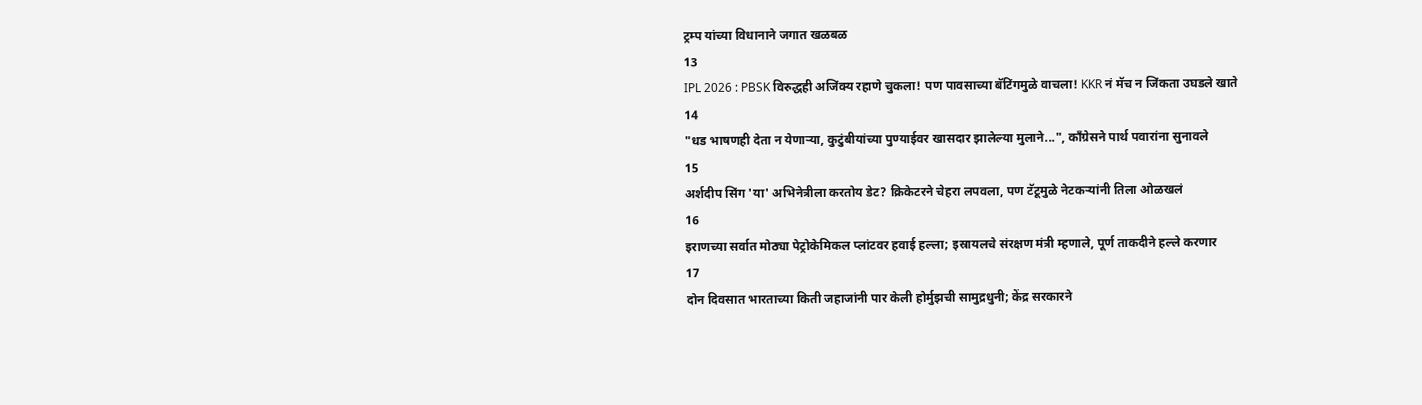ट्रम्प यांच्या विधानाने जगात खळबळ
13
IPL 2026 : PBSK विरुद्धही अजिंक्य रहाणे चुकला! पण पावसाच्या बॅटिंगमुळे वाचला! KKR नं मॅच न जिंकता उघडले खाते
14
"धड भाषणही देता न येणाऱ्या, कुटुंबीयांच्या पुण्याईवर खासदार झालेल्या मुलाने...", काँग्रेसने पार्थ पवारांना सुनावले
15
अर्शदीप सिंग 'या' अभिनेत्रीला करतोय डेट? क्रिकेटरने चेहरा लपवला, पण टॅटूमुळे नेटकऱ्यांनी तिला ओळखलं
16
इराणच्या सर्वात मोठ्या पेट्रोकेमिकल प्लांटवर हवाई हल्ला; इस्रायलचे संरक्षण मंत्री म्हणाले, पूर्ण ताकदीने हल्ले करणार
17
दोन दिवसात भारताच्या किती जहाजांनी पार केली होर्मुझची सामुद्रधुनी; केंद्र सरकारने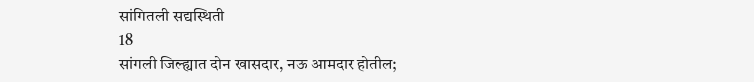सांगितली सद्यस्थिती
18
सांगली जिल्ह्यात दोन खासदार, नऊ आमदार होतील;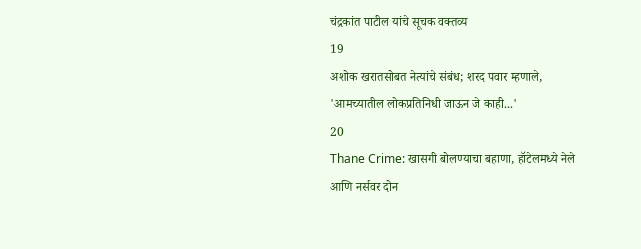चंद्रकांत पाटील यांचे सूचक वक्तव्य
19
अशोक खरातसोबत नेत्यांचे संबंध; शरद पवार म्हणाले, 'आमच्यातील लोकप्रतिनिधी जाऊन जे काही...'
20
Thane Crime: खासगी बोलण्याचा बहाणा, हॉटेलमध्ये नेले आणि नर्सवर दोन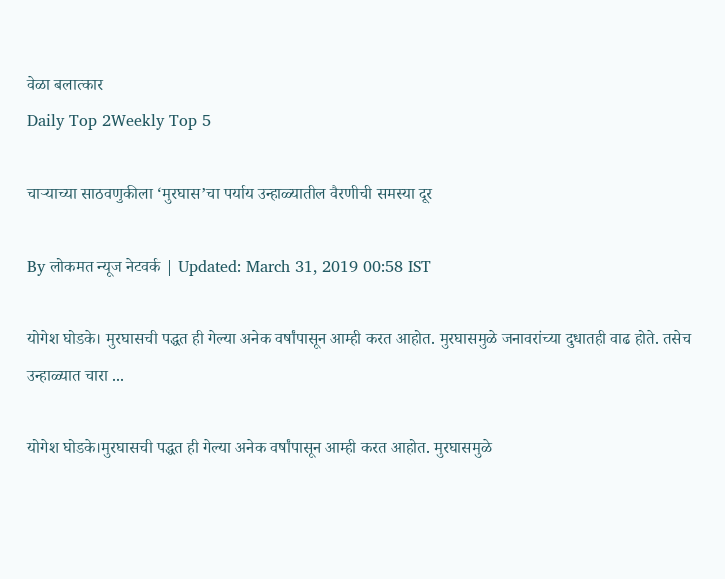वेळा बलात्कार
Daily Top 2Weekly Top 5

चाऱ्याच्या साठवणुकीला ‘मुरघास’चा पर्याय उन्हाळ्यातील वैरणीची समस्या दूर

By लोकमत न्यूज नेटवर्क | Updated: March 31, 2019 00:58 IST

योगेश घोडके। मुरघासची पद्धत ही गेल्या अनेक वर्षांपासून आम्ही करत आहोत. मुरघासमुळे जनावरांच्या दुधातही वाढ होते. तसेच उन्हाळ्यात चारा ...

योगेश घोडके।मुरघासची पद्धत ही गेल्या अनेक वर्षांपासून आम्ही करत आहोत. मुरघासमुळे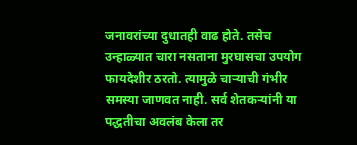जनावरांच्या दुधातही वाढ होते. तसेच उन्हाळ्यात चारा नसताना मुरघासचा उपयोग फायदेशीर ठरतो. त्यामुळे चाऱ्याची गंभीर समस्या जाणवत नाही. सर्व शेतकऱ्यांनी या पद्धतीचा अवलंब केला तर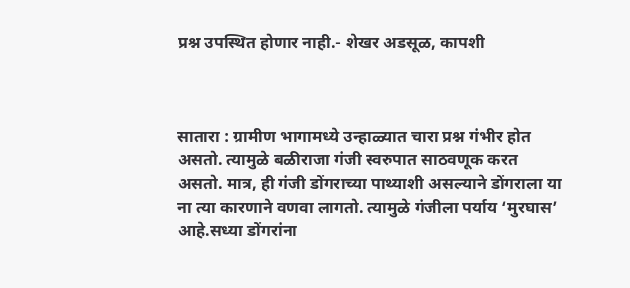प्रश्न उपस्थित होणार नाही.- शेखर अडसूळ, कापशी



सातारा : ग्रामीण भागामध्ये उन्हाळ्यात चारा प्रश्न गंभीर होत असतो. त्यामुळे बळीराजा गंजी स्वरुपात साठवणूक करत असतो. मात्र, ही गंजी डोंगराच्या पाथ्याशी असल्याने डोंगराला या ना त्या कारणाने वणवा लागतो. त्यामुळे गंजीला पर्याय ‘मुरघास’ आहे.सध्या डोंगरांना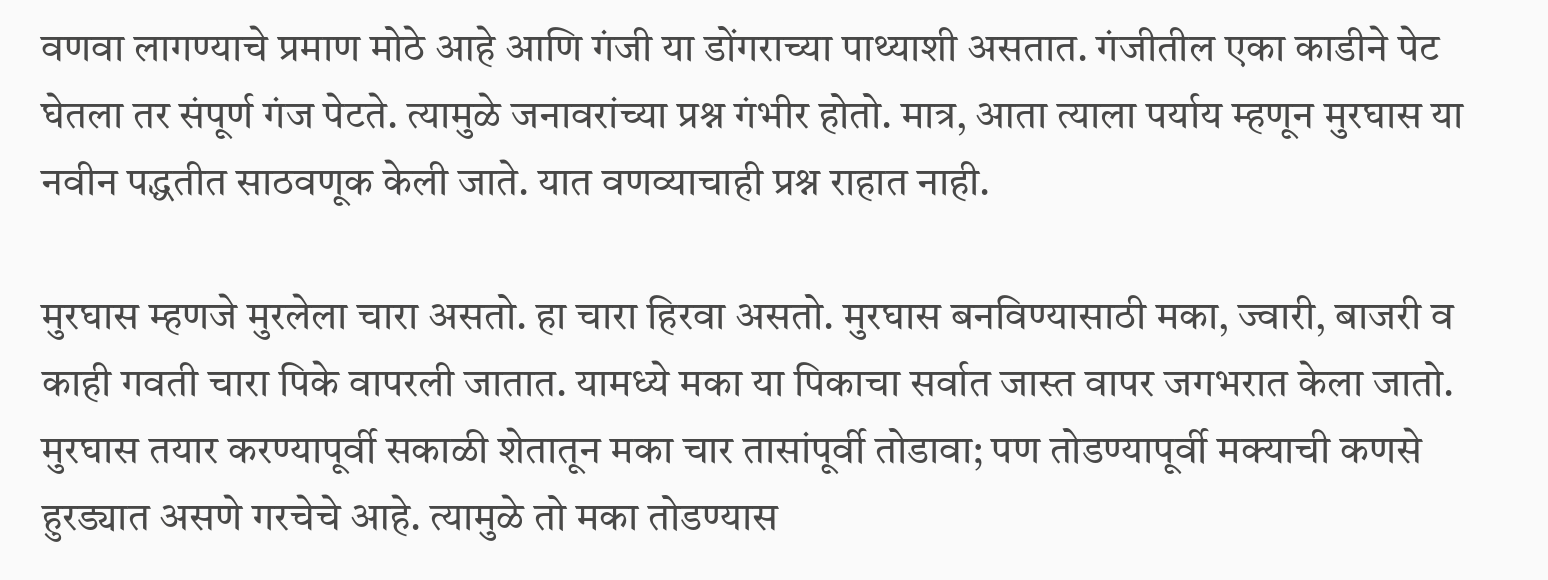वणवा लागण्याचे प्रमाण मोठे आहे आणि गंजी या डोंगराच्या पाथ्याशी असतात. गंजीतील एका काडीने पेट घेतला तर संपूर्ण गंज पेटते. त्यामुळे जनावरांच्या प्रश्न गंभीर होतो. मात्र, आता त्याला पर्याय म्हणून मुरघास या नवीन पद्धतीत साठवणूक केली जाते. यात वणव्याचाही प्रश्न राहात नाही.

मुरघास म्हणजे मुरलेला चारा असतो. हा चारा हिरवा असतो. मुरघास बनविण्यासाठी मका, ज्वारी, बाजरी व काही गवती चारा पिके वापरली जातात. यामध्ये मका या पिकाचा सर्वात जास्त वापर जगभरात केला जातो. मुरघास तयार करण्यापूर्वी सकाळी शेतातून मका चार तासांपूर्वी तोडावा; पण तोडण्यापूर्वी मक्याची कणसे हुरड्यात असणे गरचेचे आहे. त्यामुळे तो मका तोडण्यास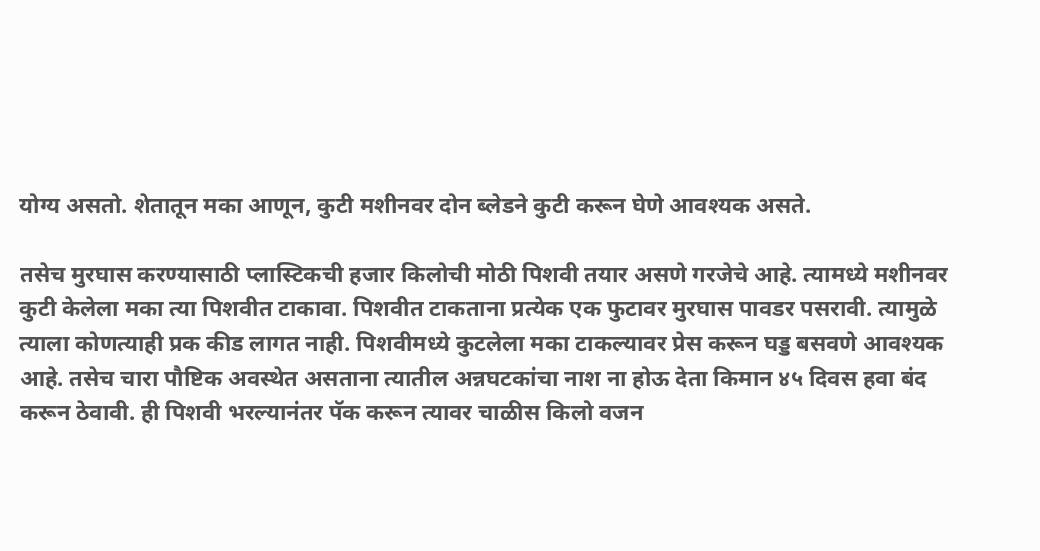योग्य असतो. शेतातून मका आणून, कुटी मशीनवर दोन ब्लेडने कुटी करून घेणे आवश्यक असते.

तसेच मुरघास करण्यासाठी प्लास्टिकची हजार किलोची मोठी पिशवी तयार असणे गरजेचे आहे. त्यामध्ये मशीनवर कुटी केलेला मका त्या पिशवीत टाकावा. पिशवीत टाकताना प्रत्येक एक फुटावर मुरघास पावडर पसरावी. त्यामुळे त्याला कोणत्याही प्रक कीड लागत नाही. पिशवीमध्ये कुटलेला मका टाकल्यावर प्रेस करून घड्ड बसवणे आवश्यक आहे. तसेच चारा पौष्टिक अवस्थेत असताना त्यातील अन्नघटकांचा नाश ना होऊ देता किमान ४५ दिवस हवा बंद करून ठेवावी. ही पिशवी भरल्यानंतर पॅक करून त्यावर चाळीस किलो वजन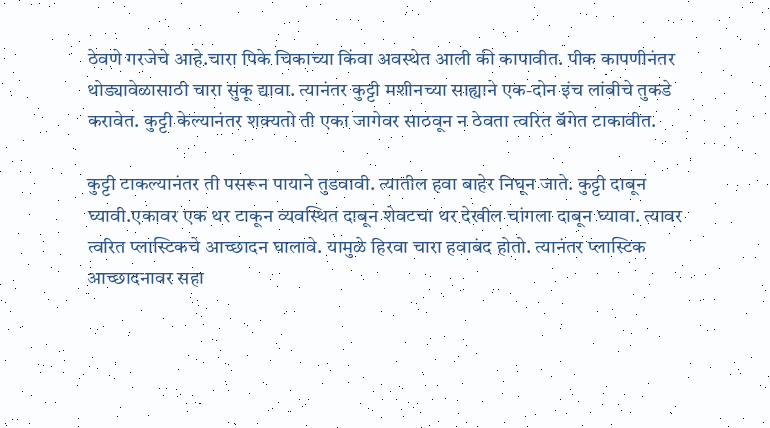ठेवणे गरजेचे आहे.चारा पिके चिकाच्या किंवा अवस्थेत आली की कापावीत. पीक कापणीनंतर थोड्यावेळासाठी चारा सुकू द्यावा. त्यानंतर कुट्टी मशीनच्या साह्याने एक-दोन इंच लांबीचे तुकडे करावेत. कुट्टी केल्यानंतर शक्यतो ती एका जागेवर साठवून न ठेवता त्वरित बॅगेत टाकावीत.

कुट्टी टाकल्यानंतर ती पसरून पायाने तुडवावी. त्यातील हवा बाहेर निघून जाते. कुट्टी दाबून घ्यावी.एकावर एक थर टाकून व्यवस्थित दाबून शेवटचा थर देखील चांगला दाबून घ्यावा. त्यावर त्वरित प्लास्टिकचे आच्छादन घालावे. यामुळे हिरवा चारा हवाबंद होतो. त्यानंतर प्लास्टिक आच्छादनावर सहा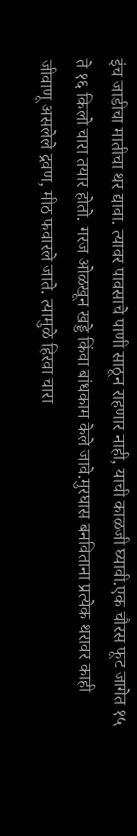इंच जाडीचा मातीचा थर द्यावा. त्यावर पावसाचे पाणी साठून राहणार नाही, याची काळजी घ्यावी.एक चौरस फूट जागेत १५ ते १६ किलो चारा तयार होतो. गरज ओळखून खड्डे किंवा बांधकाम केले जावे.मुरघास बनविताना प्रत्येक थरावर काही जीवाणू असलेले द्रवण, मीठ फवारले जाते. त्यामुळे हिरवा चारा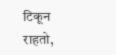टिकून राहतो,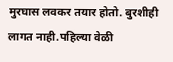मुरघास लवकर तयार होतो. बुरशीही लागत नाही.पहिल्या वेळी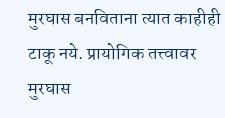मुरघास बनविताना त्यात काहीही टाकू नये. प्रायोगिक तत्त्वावर मुरघास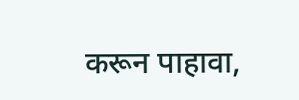करून पाहावा,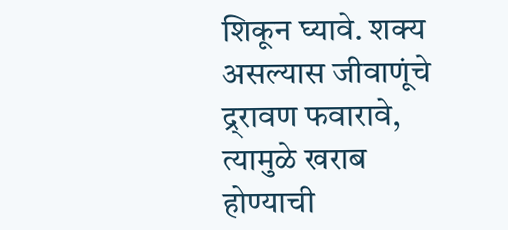शिकून घ्यावे. शक्य असल्यास जीवाणूंचे द्र्रावण फवारावे, त्यामुळे खराब होण्याची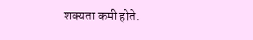शक्यता कमी होते.